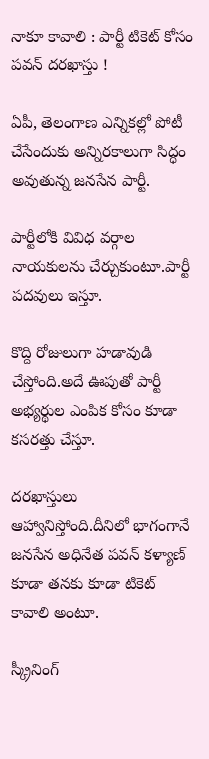నాకూ కావాలి : పార్టీ టికెట్ కోసం పవన్ దరఖాస్తు !

ఏపీ, తెలంగాణ ఎన్నికల్లో పోటీ చేసేందుకు అన్నిరకాలుగా సిద్ధం అవుతున్న జనసేన పార్టీ.

పార్టీలోకి వివిధ వర్గాల నాయకులను చేర్చుకుంటూ.పార్టీ పదవులు ఇస్తూ.

కొద్ది రోజులుగా హడావుడి చేస్తోంది.అదే ఊపుతో పార్టీ అభ్యర్థుల ఎంపిక కోసం కూడా కసరత్తు చేస్తూ.

దరఖాస్తులు ఆహ్వానిస్తోంది.దీనిలో భాగంగానే జనసేన అధినేత పవన్ కళ్యాణ్ కూడా తనకు కూడా టికెట్ కావాలి అంటూ.

స్క్రీనింగ్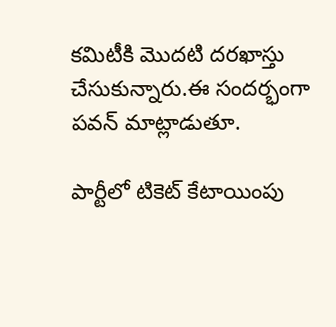కమిటీకి మొదటి దరఖాస్తు చేసుకున్నారు.ఈ సందర్భంగా పవన్ మాట్లాడుతూ.

పార్టీలో టికెట్ కేటాయింపు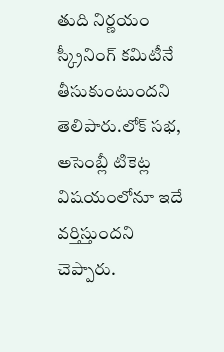తుది నిర్ణయం స్క్రీనింగ్ కమిటీనే తీసుకుంటుందని తెలిపారు.లోక్ సభ, అసెంబ్లీ టికెట్ల విషయంలోనూ ఇదే వర్తిస్తుందని చెప్పారు.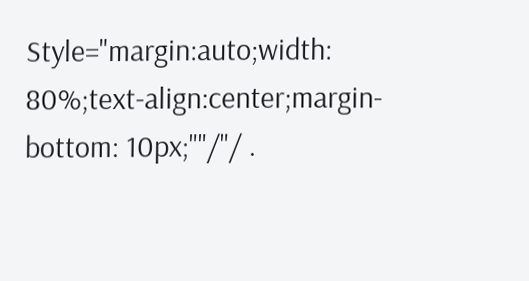Style="margin:auto;width: 80%;text-align:center;margin-bottom: 10px;""/"/ .